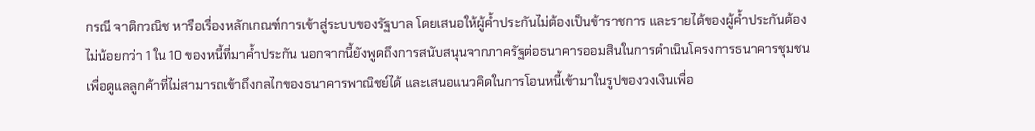กรณี จาติกวณิช หารือเรื่องหลักเกณฑ์การเข้าสู่ระบบของรัฐบาล โดยเสนอให้ผู้ค้ำประกันไม่ต้องเป็นข้าราชการ และรายได้ของผู้ค้ำประกันต้องไม่น้อยกว่า 1 ใน 10 ของหนี้ที่มาค้ำประกัน นอกจากนี้ยังพูดถึงการสนับสนุนจากภาครัฐต่อธนาคารออมสินในการดำเนินโครงการธนาคารชุมชนเพื่อดูแลลูกค้าที่ไม่สามารถเข้าถึงกลไกของธนาคารพาณิชย์ได้ และเสนอแนวคิดในการโอนหนี้เข้ามาในรูปของวงเงินเพื่อ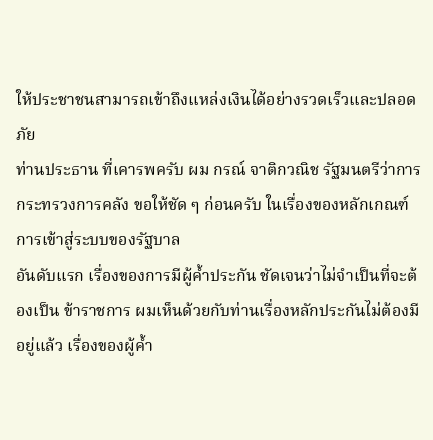ให้ประชาชนสามารถเข้าถึงแหล่งเงินได้อย่างรวดเร็วและปลอดภัย
ท่านประธาน ที่เคารพครับ ผม กรณ์ จาติกวณิช รัฐมนตรีว่าการกระทรวงการคลัง ขอให้ชัด ๆ ก่อนครับ ในเรื่องของหลักเกณฑ์การเข้าสู่ระบบของรัฐบาล
อันดับแรก เรื่องของการมีผู้คํ้าประกัน ชัดเจนว่าไม่จําเป็นที่จะต้องเป็น ข้าราชการ ผมเห็นด้วยกับท่านเรื่องหลักประกันไม่ต้องมีอยู่แล้ว เรื่องของผู้คํ้า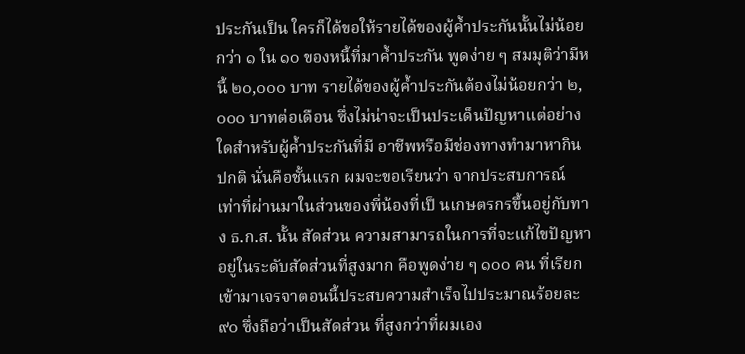ประกันเป็น ใครก็ได้ขอให้รายได้ของผู้คํ้าประกันนั้นไม่น้อยกว่า ๑ ใน ๑๐ ของหนี้ที่มาคํ้าประกัน พูดง่าย ๆ สมมุติว่ามีหนี้ ๒๐,๐๐๐ บาท รายได้ของผู้คํ้าประกันต้องไม่น้อยกว่า ๒,๐๐๐ บาทต่อเดือน ซึ่งไม่น่าจะเป็นประเด็นปัญหาแต่อย่างใดสําหรับผู้คํ้าประกันที่มี อาชีพหรือมีช่องทางทํามาหากินปกติ นั่นคือชั้นแรก ผมจะขอเรียนว่า จากประสบการณ์ เท่าที่ผ่านมาในส่วนของพี่น้องที่เป็ นเกษตรกรขึ้นอยู่กับทาง ธ.ก.ส. นั้น สัดส่วน ความสามารถในการที่จะแก้ไขปัญหาอยู่ในระดับสัดส่วนที่สูงมาก คือพูดง่าย ๆ ๑๐๐ คน ที่เรียกเข้ามาเจรจาตอนนี้ประสบความสําเร็จไปประมาณร้อยละ ๙๐ ซึ่งถือว่าเป็นสัดส่วน ที่สูงกว่าที่ผมเอง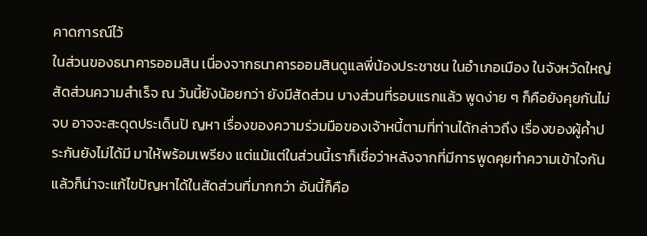คาดการณ์ไว้
ในส่วนของธนาคารออมสิน เนื่องจากธนาคารออมสินดูแลพี่น้องประชาชน ในอําเภอเมือง ในจังหวัดใหญ่ สัดส่วนความสําเร็จ ณ วันนี้ยังน้อยกว่า ยังมีสัดส่วน บางส่วนที่รอบแรกแล้ว พูดง่าย ๆ ก็คือยังคุยกันไม่จบ อาจจะสะดุดประเด็นปั ญหา เรื่องของความร่วมมือของเจ้าหนี้ตามที่ท่านได้กล่าวถึง เรื่องของผู้คํ้าประกันยังไม่ได้มี มาให้พร้อมเพรียง แต่แม้แต่ในส่วนนี้เราก็เชื่อว่าหลังจากที่มีการพูดคุยทําความเข้าใจกัน แล้วก็น่าจะแก้ไขปัญหาได้ในสัดส่วนที่มากกว่า อันนี้ก็คือ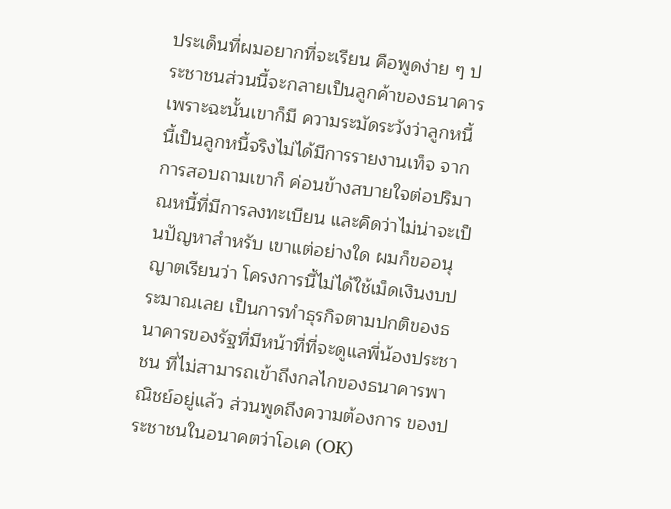ประเด็นที่ผมอยากที่จะเรียน คือพูดง่าย ๆ ประชาชนส่วนนี้จะกลายเป็นลูกค้าของธนาคาร เพราะฉะนั้นเขาก็มี ความระมัดระวังว่าลูกหนี้นี้เป็นลูกหนี้จริงไม่ได้มีการรายงานเท็จ จากการสอบถามเขาก็ ค่อนข้างสบายใจต่อปริมาณหนี้ที่มีการลงทะเบียน และคิดว่าไม่น่าจะเป็นปัญหาสําหรับ เขาแต่อย่างใด ผมก็ขออนุญาตเรียนว่า โครงการนี้ไม่ได้ใช้เม็ดเงินงบประมาณเลย เป็นการทําธุรกิจตามปกติของธนาคารของรัฐที่มีหน้าที่ที่จะดูแลพี่น้องประชาชน ที่ไม่สามารถเข้าถึงกลไกของธนาคารพาณิชย์อยู่แล้ว ส่วนพูดถึงความต้องการ ของประชาชนในอนาคตว่าโอเค (OK)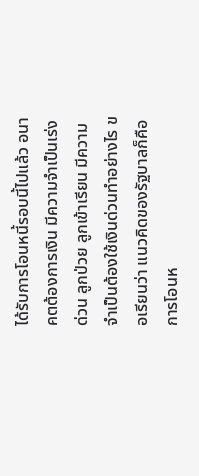ได้รับการโอนหนี้รอบนี้ไปแล้ว อนาคตต้องการเงิน มีความจําเป็นเร่งด่วน ลูกป่วย ลูกเข้าเรียน มีความจําเป็นต้องใช้เงินด่วนทําอย่างไร ขอเรียนว่า แนวคิดของรัฐบาลก็คือการโอนห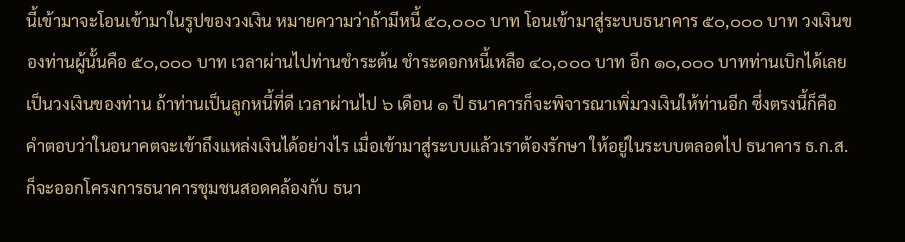นี้เข้ามาจะโอนเข้ามาในรูปของวงเงิน หมายความว่าถ้ามีหนี้ ๕๐,๐๐๐ บาท โอนเข้ามาสู่ระบบธนาคาร ๕๐,๐๐๐ บาท วงเงินของท่านผู้นั้นคือ ๕๐,๐๐๐ บาท เวลาผ่านไปท่านชําระต้น ชําระดอกหนี้เหลือ ๔๐,๐๐๐ บาท อีก ๑๐,๐๐๐ บาทท่านเบิกได้เลยเป็นวงเงินของท่าน ถ้าท่านเป็นลูกหนี้ที่ดี เวลาผ่านไป ๖ เดือน ๑ ปี ธนาคารก็จะพิจารณาเพิ่มวงเงินให้ท่านอีก ซึ่งตรงนี้ก็คือ คําตอบว่าในอนาคตจะเข้าถึงแหล่งเงินได้อย่างไร เมื่อเข้ามาสู่ระบบแล้วเราต้องรักษา ให้อยู่ในระบบตลอดไป ธนาคาร ธ.ก.ส. ก็จะออกโครงการธนาคารชุมชนสอดคล้องกับ ธนา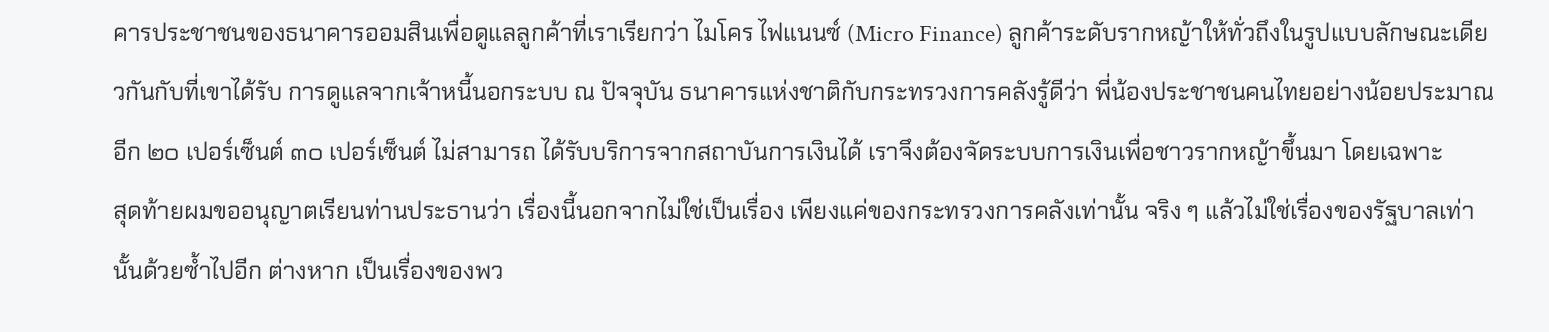คารประชาชนของธนาคารออมสินเพื่อดูแลลูกค้าที่เราเรียกว่า ไมโคร ไฟแนนซ์ (Micro Finance) ลูกค้าระดับรากหญ้าให้ทั่วถึงในรูปแบบลักษณะเดียวกันกับที่เขาได้รับ การดูแลจากเจ้าหนี้นอกระบบ ณ ปัจจุบัน ธนาคารแห่งชาติกับกระทรวงการคลังรู้ดีว่า พี่น้องประชาชนคนไทยอย่างน้อยประมาณอีก ๒๐ เปอร์เซ็นต์ ๓๐ เปอร์เซ็นต์ ไม่สามารถ ได้รับบริการจากสถาบันการเงินได้ เราจึงต้องจัดระบบการเงินเพื่อชาวรากหญ้าขึ้นมา โดยเฉพาะ
สุดท้ายผมขออนุญาตเรียนท่านประธานว่า เรื่องนี้นอกจากไม่ใช่เป็นเรื่อง เพียงแค่ของกระทรวงการคลังเท่านั้น จริง ๆ แล้วไม่ใช่เรื่องของรัฐบาลเท่านั้นด้วยซํ้าไปอีก ต่างหาก เป็นเรื่องของพว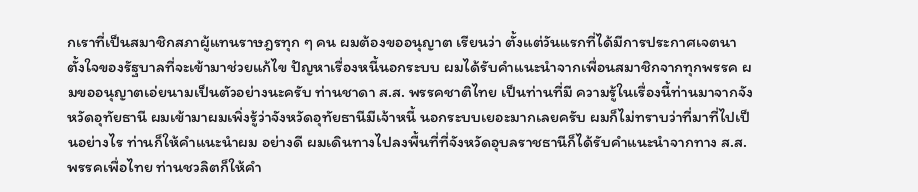กเราที่เป็นสมาชิกสภาผู้แทนราษฎรทุก ๆ คน ผมต้องขออนุญาต เรียนว่า ตั้งแต่วันแรกที่ได้มีการประกาศเจตนาตั้งใจของรัฐบาลที่จะเข้ามาช่วยแก้ไข ปัญหาเรื่องหนี้นอกระบบ ผมได้รับคําแนะนําจากเพื่อนสมาชิกจากทุกพรรค ผมขออนุญาตเอ่ยนามเป็นตัวอย่างนะครับ ท่านชาดา ส.ส. พรรคชาติไทย เป็นท่านที่มี ความรู้ในเรื่องนี้ท่านมาจากจังหวัดอุทัยธานี ผมเข้ามาผมเพิ่งรู้ว่าจังหวัดอุทัยธานีมีเจ้าหนี้ นอกระบบเยอะมากเลยครับ ผมก็ไม่ทราบว่าที่มาที่ไปเป็นอย่างไร ท่านก็ให้คําแนะนําผม อย่างดี ผมเดินทางไปลงพื้นที่ที่จังหวัดอุบลราชธานีก็ได้รับคําแนะนําจากทาง ส.ส. พรรคเพื่อไทย ท่านชวลิตก็ให้คํา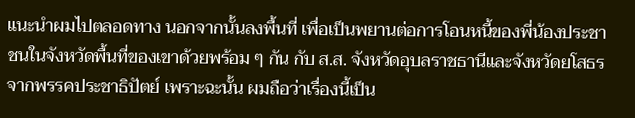แนะนําผมไปตลอดทาง นอกจากนั้นลงพื้นที่ เพื่อเป็นพยานต่อการโอนหนี้ของพี่น้องประชาชนในจังหวัดพื้นที่ของเขาด้วยพร้อม ๆ กัน กับ ส.ส. จังหวัดอุบลราชธานีและจังหวัดยโสธรจากพรรคประชาธิปัตย์ เพราะฉะนั้น ผมถือว่าเรื่องนี้เป็น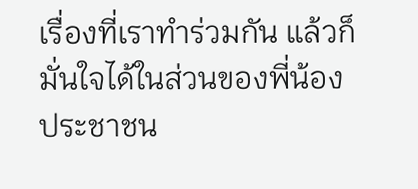เรื่องที่เราทําร่วมกัน แล้วก็มั่นใจได้ในส่วนของพี่น้องประชาชน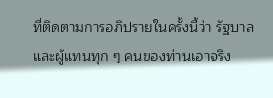ที่ติดตามการอภิปรายในครั้งนี้ว่า รัฐบาลและผู้แทนทุก ๆ คนของท่านเอาจริง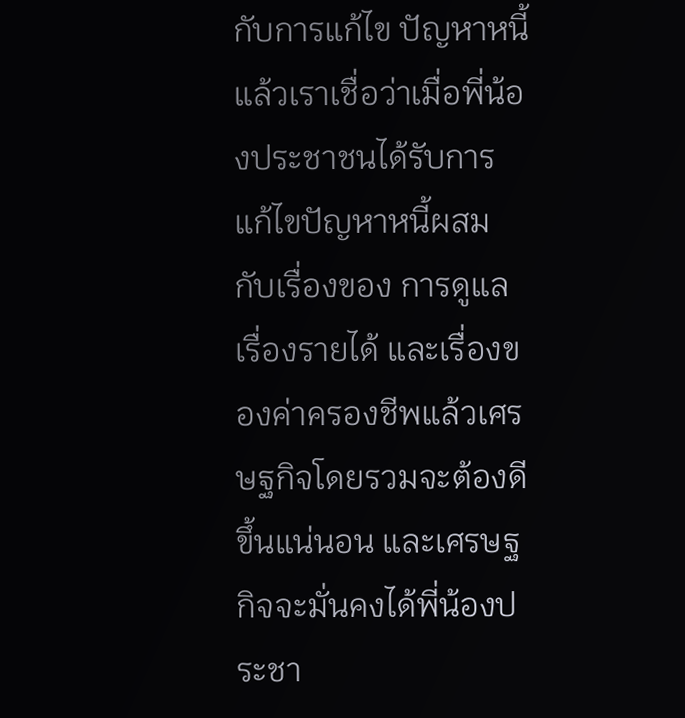กับการแก้ไข ปัญหาหนี้ แล้วเราเชื่อว่าเมื่อพี่น้องประชาชนได้รับการแก้ไขปัญหาหนี้ผสมกับเรื่องของ การดูแลเรื่องรายได้ และเรื่องของค่าครองชีพแล้วเศรษฐกิจโดยรวมจะต้องดีขึ้นแน่นอน และเศรษฐกิจจะมั่นคงได้พี่น้องประชา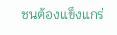ชนต้องแข็งแกร่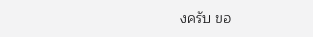งครับ ขอ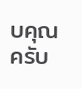บคุณครับ